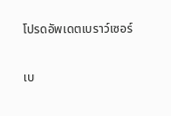โปรดอัพเดตเบราว์เซอร์

เบ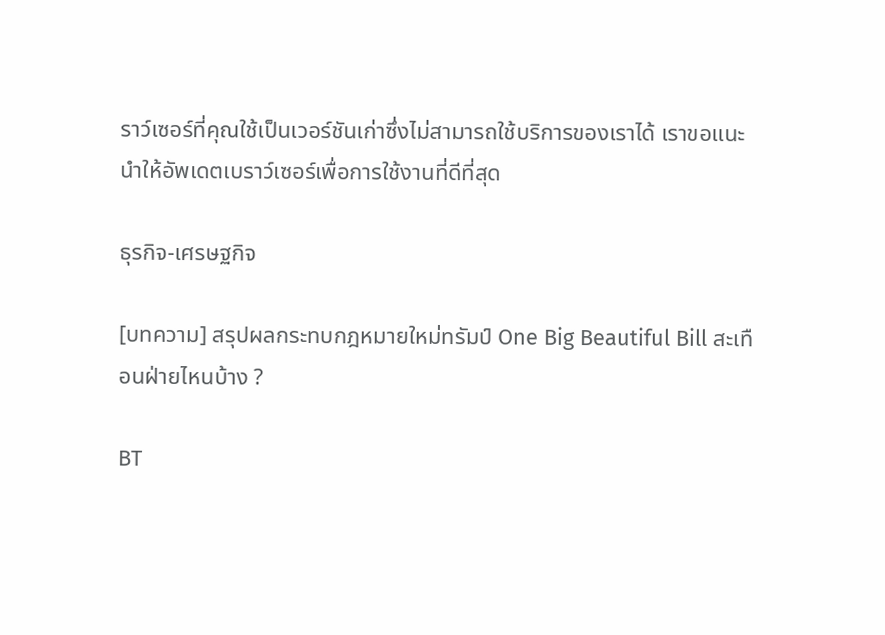ราว์เซอร์ที่คุณใช้เป็นเวอร์ชันเก่าซึ่งไม่สามารถใช้บริการของเราได้ เราขอแนะนำให้อัพเดตเบราว์เซอร์เพื่อการใช้งานที่ดีที่สุด

ธุรกิจ-เศรษฐกิจ

[บทความ] สรุปผลกระทบกฎหมายใหม่ทรัมป์ One Big Beautiful Bill สะเทือนฝ่ายไหนบ้าง ?

BT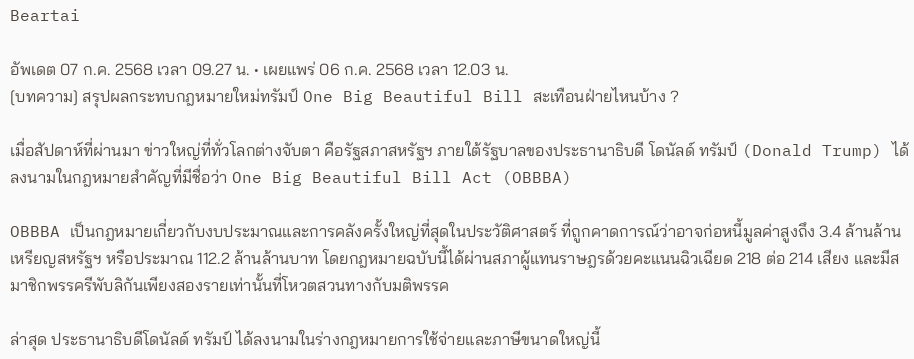Beartai

อัพเดต 07 ก.ค. 2568 เวลา 09.27 น. • เผยแพร่ 06 ก.ค. 2568 เวลา 12.03 น.
[บทความ] สรุปผลกระทบกฎหมายใหม่ทรัมป์ One Big Beautiful Bill สะเทือนฝ่ายไหนบ้าง ?

เมื่อสัปดาห์ที่ผ่านมา ข่าวใหญ่ที่ทั่วโลกต่างจับตา คือรัฐสภาสหรัฐฯ ภายใต้รัฐบาลของประธานาธิบดี โดนัลด์ ทรัมป์ (Donald Trump) ได้ลงนามในกฎหมายสำคัญที่มีชื่อว่า One Big Beautiful Bill Act (OBBBA)

OBBBA เป็นกฎหมายเกี่ยวกับงบประมาณและการคลังครั้งใหญ่ที่สุดในประวัติศาสตร์ ที่ถูกคาดการณ์ว่าอาจก่อหนี้มูลค่าสูงถึง 3.4 ล้านล้านเหรียญสหรัฐฯ หรือประมาณ 112.2 ล้านล้านบาท โดยกฎหมายฉบับนี้ได้ผ่านสภาผู้แทนราษฎรด้วยคะแนนฉิวเฉียด 218 ต่อ 214 เสียง และมีสมาชิกพรรครีพับลิกันเพียงสองรายเท่านั้นที่โหวตสวนทางกับมติพรรค

ล่าสุด ประธานาธิบดีโดนัลด์ ทรัมป์ ได้ลงนามในร่างกฎหมายการใช้จ่ายและภาษีขนาดใหญ่นี้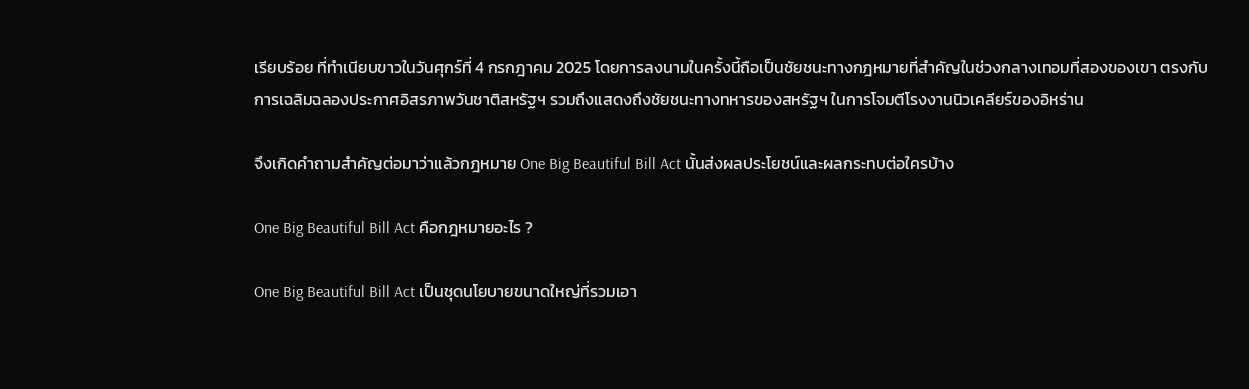เรียบร้อย ที่ทำเนียบขาวในวันศุกร์ที่ 4 กรกฎาคม 2025 โดยการลงนามในครั้งนี้ถือเป็นชัยชนะทางกฎหมายที่สำคัญในช่วงกลางเทอมที่สองของเขา ตรงกับการเฉลิมฉลองประกาศอิสรภาพวันชาติสหรัฐฯ รวมถึงแสดงถึงชัยชนะทางทหารของสหรัฐฯ ในการโจมตีโรงงานนิวเคลียร์ของอิหร่าน

จึงเกิดคำถามสำคัญต่อมาว่าแล้วกฎหมาย One Big Beautiful Bill Act นั้นส่งผลประโยชน์และผลกระทบต่อใครบ้าง

One Big Beautiful Bill Act คือกฎหมายอะไร ?

One Big Beautiful Bill Act เป็นชุดนโยบายขนาดใหญ่ที่รวมเอา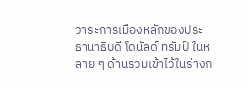วาระการเมืองหลักของประธานาธิบดี โดนัลด์ ทรัมป์ ในหลาย ๆ ด้านรวมเข้าไว้ในร่างก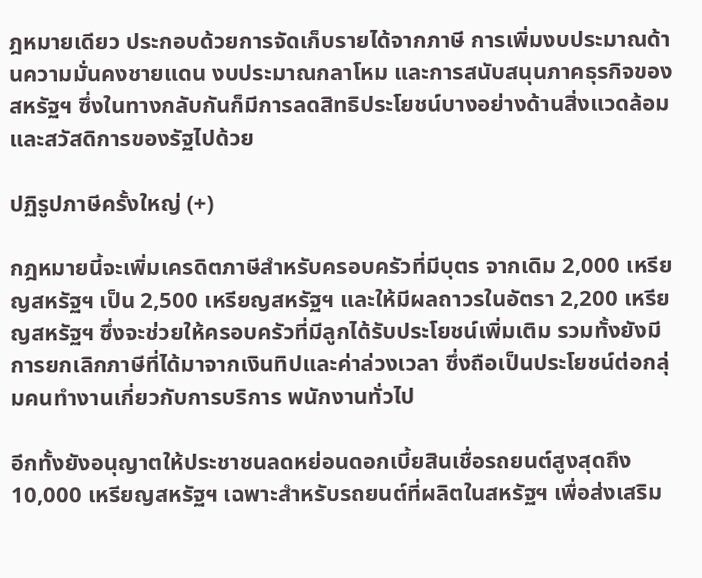ฎหมายเดียว ประกอบด้วยการจัดเก็บรายได้จากภาษี การเพิ่มงบประมาณด้านความมั่นคงชายแดน งบประมาณกลาโหม และการสนับสนุนภาคธุรกิจของสหรัฐฯ ซึ่งในทางกลับกันก็มีการลดสิทธิประโยชน์บางอย่างด้านสิ่งแวดล้อมและสวัสดิการของรัฐไปด้วย

ปฏิรูปภาษีครั้งใหญ่ (+)

กฎหมายนี้จะเพิ่มเครดิตภาษีสำหรับครอบครัวที่มีบุตร จากเดิม 2,000 เหรียญสหรัฐฯ เป็น 2,500 เหรียญสหรัฐฯ และให้มีผลถาวรในอัตรา 2,200 เหรียญสหรัฐฯ ซึ่งจะช่วยให้ครอบครัวที่มีลูกได้รับประโยชน์เพิ่มเติม รวมทั้งยังมีการยกเลิกภาษีที่ได้มาจากเงินทิปและค่าล่วงเวลา ซึ่งถือเป็นประโยชน์ต่อกลุ่มคนทำงานเกี่ยวกับการบริการ พนักงานทั่วไป

อีกทั้งยังอนุญาตให้ประชาชนลดหย่อนดอกเบี้ยสินเชื่อรถยนต์สูงสุดถึง 10,000 เหรียญสหรัฐฯ เฉพาะสำหรับรถยนต์ที่ผลิตในสหรัฐฯ เพื่อส่งเสริม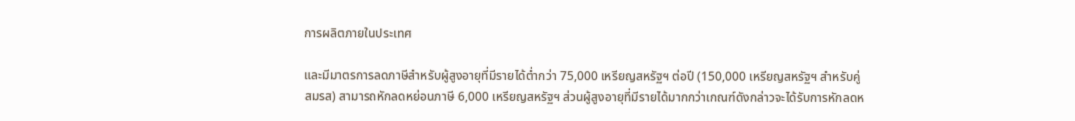การผลิตภายในประเทศ

และมีมาตรการลดภาษีสำหรับผู้สูงอายุที่มีรายได้ต่ำกว่า 75,000 เหรียญสหรัฐฯ ต่อปี (150,000 เหรียญสหรัฐฯ สำหรับคู่สมรส) สามารถหักลดหย่อนภาษี 6,000 เหรียญสหรัฐฯ ส่วนผู้สูงอายุที่มีรายได้มากกว่าเกณฑ์ดังกล่าวจะได้รับการหักลดห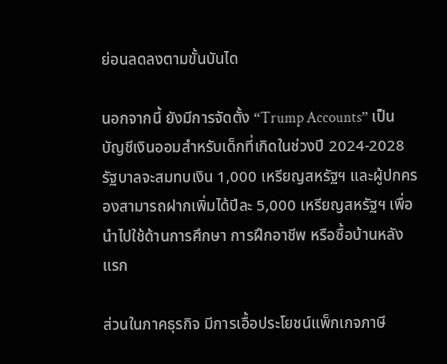ย่อนลดลงตามขั้นบันได

นอกจากนี้ ยังมีการจัดตั้ง “Trump Accounts” เป็นบัญชีเงินออมสำหรับเด็กที่เกิดในช่วงปี 2024-2028 รัฐบาลจะสมทบเงิน 1,000 เหรียญสหรัฐฯ และผู้ปกครองสามารถฝากเพิ่มได้ปีละ 5,000 เหรียญสหรัฐฯ เพื่อนำไปใช้ด้านการศึกษา การฝึกอาชีพ หรือซื้อบ้านหลังแรก

ส่วนในภาคธุรกิจ มีการเอื้อประโยชน์แพ็กเกจภาษี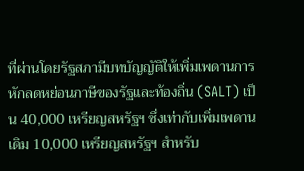ที่ผ่านโดยรัฐสภามีบทบัญญัติให้เพิ่มเพดานการหักลดหย่อนภาษีของรัฐและท้องถิ่น (SALT) เป็น 40,000 เหรียญสหรัฐฯ ซึ่งเท่ากับเพิ่มเพดานเดิม 10,000 เหรียญสหรัฐฯ สำหรับ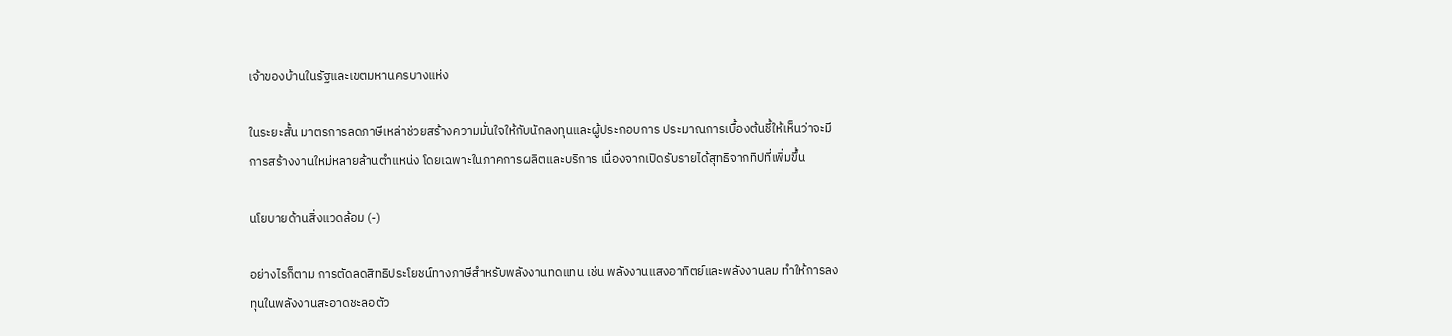เจ้าของบ้านในรัฐและเขตมหานครบางแห่ง

ในระยะสั้น มาตรการลดภาษีเหล่าช่วยสร้างความมั่นใจให้กับนักลงทุนและผู้ประกอบการ ประมาณการเบื้องต้นชี้ให้เห็นว่าจะมีการสร้างงานใหม่หลายล้านตำแหน่ง โดยเฉพาะในภาคการผลิตและบริการ เนื่องจากเปิดรับรายได้สุทธิจากทิปที่เพิ่มขึ้น

นโยบายด้านสิ่งแวดล้อม (-)

อย่างไรก็ตาม การตัดลดสิทธิประโยชน์ทางภาษีสำหรับพลังงานทดแทน เช่น พลังงานแสงอาทิตย์และพลังงานลม ทำให้การลงทุนในพลังงานสะอาดชะลอตัว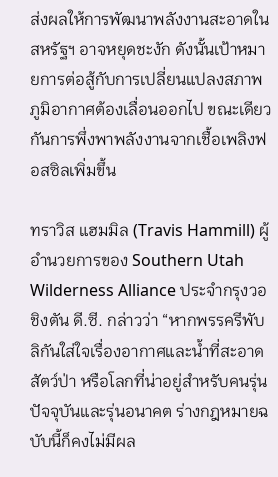ส่งผลให้การพัฒนาพลังงานสะอาดในสหรัฐฯ อาจหยุดชะงัก ดังนั้นเป้าหมายการต่อสู้กับการเปลี่ยนแปลงสภาพภูมิอากาศต้องเลื่อนออกไป ขณะเดียวกันการพึ่งพาพลังงานจากเชื้อเพลิงฟอสซิลเพิ่มขึ้น

ทราวิส แฮมมิล (Travis Hammill) ผู้อำนวยการของ Southern Utah Wilderness Alliance ประจำกรุงวอชิงตัน ดี.ซี. กล่าวว่า “หากพรรครีพับลิกันใส่ใจเรื่องอากาศและน้ำที่สะอาด สัตว์ป่า หรือโลกที่น่าอยู่สำหรับคนรุ่นปัจจุบันและรุ่นอนาคต ร่างกฎหมายฉบับนี้ก็คงไม่มีผล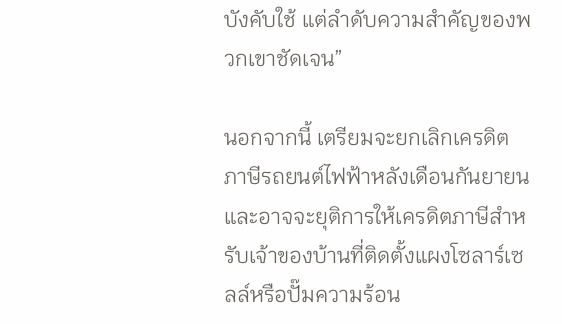บังคับใช้ แต่ลำดับความสำคัญของพวกเขาชัดเจน”

นอกจากนี้ เตรียมจะยกเลิกเครดิตภาษีรถยนต์ไฟฟ้าหลังเดือนกันยายน และอาจจะยุติการให้เครดิตภาษีสำหรับเจ้าของบ้านที่ติดตั้งแผงโซลาร์เซลล์หรือปั๊มความร้อน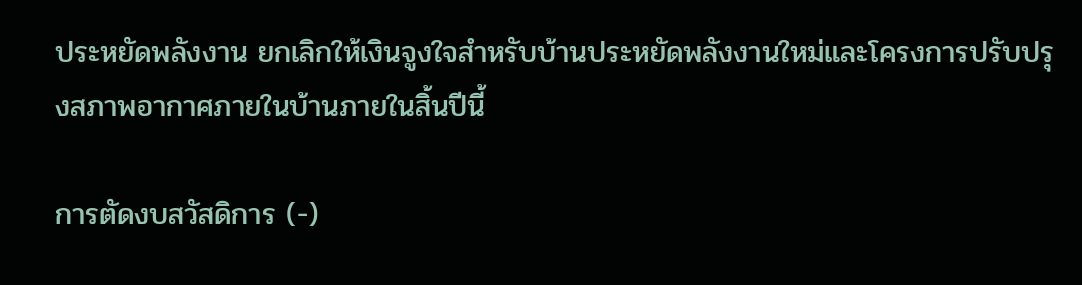ประหยัดพลังงาน ยกเลิกให้เงินจูงใจสำหรับบ้านประหยัดพลังงานใหม่และโครงการปรับปรุงสภาพอากาศภายในบ้านภายในสิ้นปีนี้

การตัดงบสวัสดิการ (-)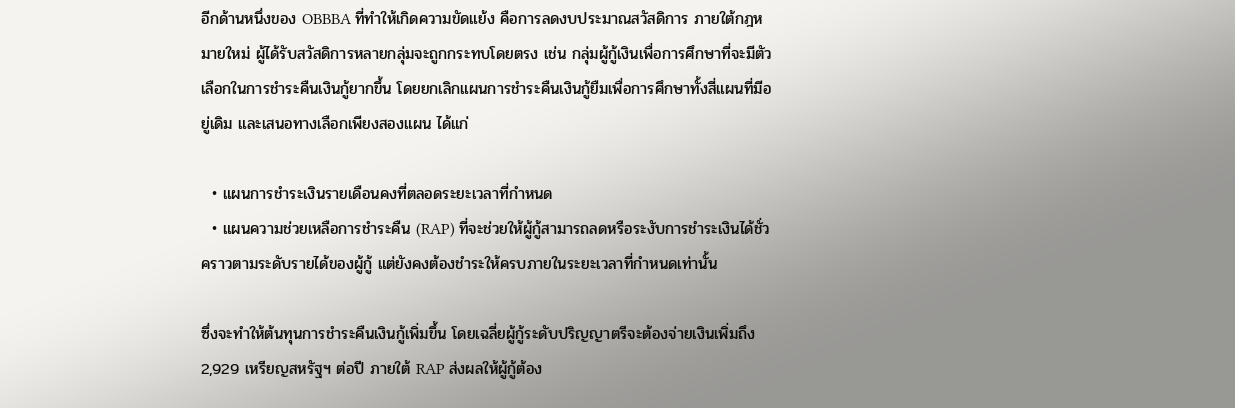อีกด้านหนึ่งของ OBBBA ที่ทำให้เกิดความขัดแย้ง คือการลดงบประมาณสวัสดิการ ภายใต้กฎหมายใหม่ ผู้ได้รับสวัสดิการหลายกลุ่มจะถูกกระทบโดยตรง เช่น กลุ่มผู้กู้เงินเพื่อการศึกษาที่จะมีตัวเลือกในการชำระคืนเงินกู้ยากขึ้น โดยยกเลิกแผนการชำระคืนเงินกู้ยืมเพื่อการศึกษาทั้งสี่แผนที่มีอยู่เดิม และเสนอทางเลือกเพียงสองแผน ได้แก่

  • แผนการชำระเงินรายเดือนคงที่ตลอดระยะเวลาที่กำหนด
  • แผนความช่วยเหลือการชำระคืน (RAP) ที่จะช่วยให้ผู้กู้สามารถลดหรือระงับการชำระเงินได้ชั่วคราวตามระดับรายได้ของผู้กู้ แต่ยังคงต้องชำระให้ครบภายในระยะเวลาที่กำหนดเท่านั้น

ซึ่งจะทำให้ต้นทุนการชำระคืนเงินกู้เพิ่มขึ้น โดยเฉลี่ยผู้กู้ระดับปริญญาตรีจะต้องจ่ายเงินเพิ่มถึง 2,929 เหรียญสหรัฐฯ ต่อปี ภายใต้ RAP ส่งผลให้ผู้กู้ต้อง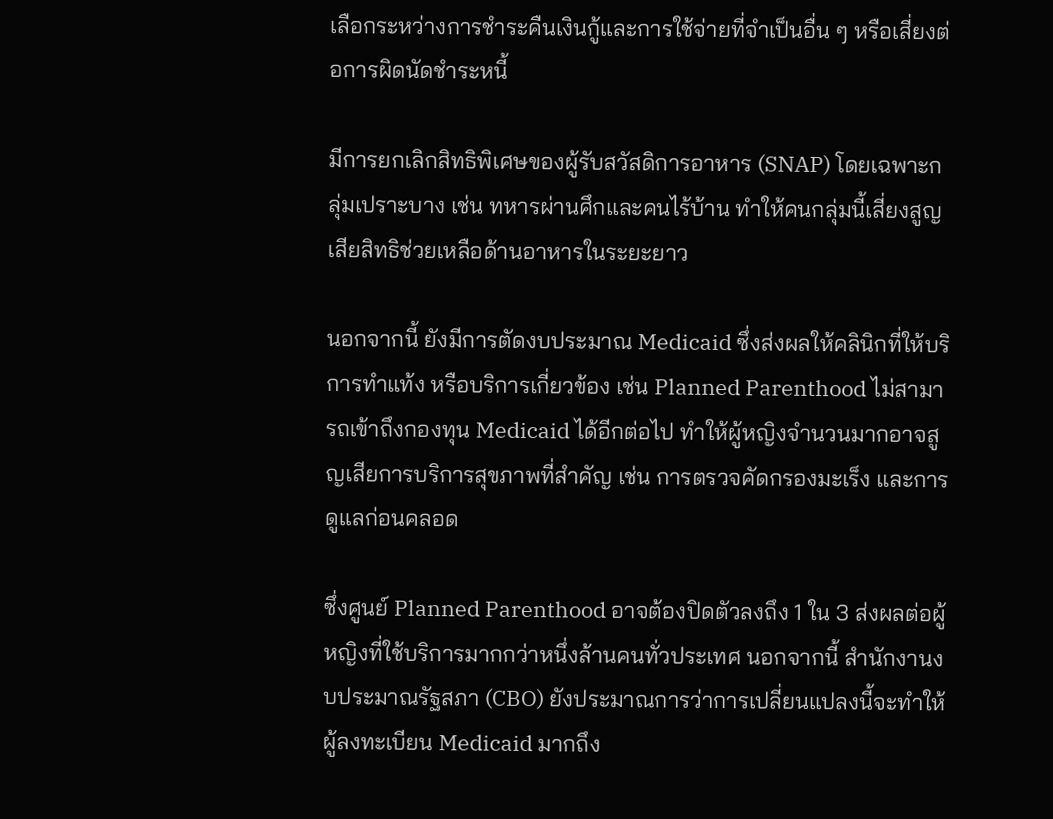เลือกระหว่างการชำระคืนเงินกู้และการใช้จ่ายที่จำเป็นอื่น ๆ หรือเสี่ยงต่อการผิดนัดชำระหนี้

มีการยกเลิกสิทธิพิเศษของผู้รับสวัสดิการอาหาร (SNAP) โดยเฉพาะกลุ่มเปราะบาง เช่น ทหารผ่านศึกและคนไร้บ้าน ทำให้คนกลุ่มนี้เสี่ยงสูญเสียสิทธิช่วยเหลือด้านอาหารในระยะยาว

นอกจากนี้ ยังมีการตัดงบประมาณ Medicaid ซึ่งส่งผลให้คลินิกที่ให้บริการทำแท้ง หรือบริการเกี่ยวข้อง เช่น Planned Parenthood ไม่สามารถเข้าถึงกองทุน Medicaid ได้อีกต่อไป ทำให้ผู้หญิงจำนวนมากอาจสูญเสียการบริการสุขภาพที่สำคัญ เช่น การตรวจคัดกรองมะเร็ง และการดูแลก่อนคลอด

ซึ่งศูนย์ Planned Parenthood อาจต้องปิดตัวลงถึง 1 ใน 3 ส่งผลต่อผู้หญิงที่ใช้บริการมากกว่าหนึ่งล้านคนทั่วประเทศ นอกจากนี้ สำนักงานงบประมาณรัฐสภา (CBO) ยังประมาณการว่าการเปลี่ยนแปลงนี้จะทำให้ผู้ลงทะเบียน Medicaid มากถึง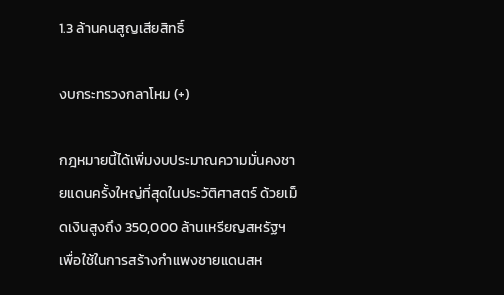1.3 ล้านคนสูญเสียสิทธิ์

งบกระทรวงกลาโหม (+)

กฎหมายนี้ได้เพิ่มงบประมาณความมั่นคงชายแดนครั้งใหญ่ที่สุดในประวัติศาสตร์ ด้วยเม็ดเงินสูงถึง 350,000 ล้านเหรียญสหรัฐฯ เพื่อใช้ในการสร้างกำแพงชายแดนสห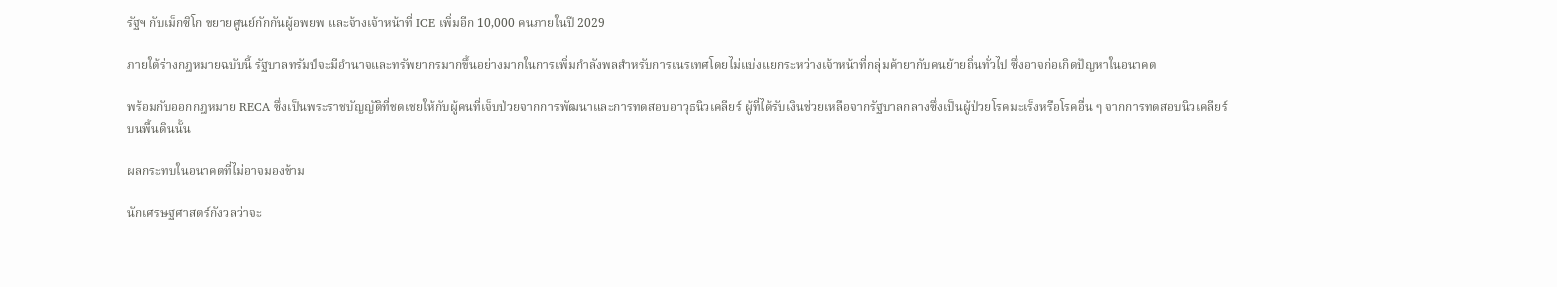รัฐฯ กับเม็กซิโก ขยายศูนย์กักกันผู้อพยพ และจ้างเจ้าหน้าที่ ICE เพิ่มอีก 10,000 คนภายในปี 2029

ภายใต้ร่างกฎหมายฉบับนี้ รัฐบาลทรัมป์จะมีอำนาจและทรัพยากรมากขึ้นอย่างมากในการเพิ่มกำลังพลสำหรับการเนรเทศโดยไม่แบ่งแยกระหว่างเจ้าหน้าที่กลุ่มค้ายากับคนย้ายถิ่นทั่วไป ซึ่งอาจก่อเกิดปัญหาในอนาคต

พร้อมกับออกกฎหมาย RECA ซึ่งเป็นพระราชบัญญัติที่ชดเชยให้กับผู้คนที่เจ็บป่วยจากการพัฒนาและการทดสอบอาวุธนิวเคลียร์ ผู้ที่ได้รับเงินช่วยเหลือจากรัฐบาลกลางซึ่งเป็นผู้ป่วยโรคมะเร็งหรือโรคอื่น ๆ จากการทดสอบนิวเคลียร์บนพื้นดินนั้น

ผลกระทบในอนาคตที่ไม่อาจมองข้าม

นักเศรษฐศาสตร์กังวลว่าจะ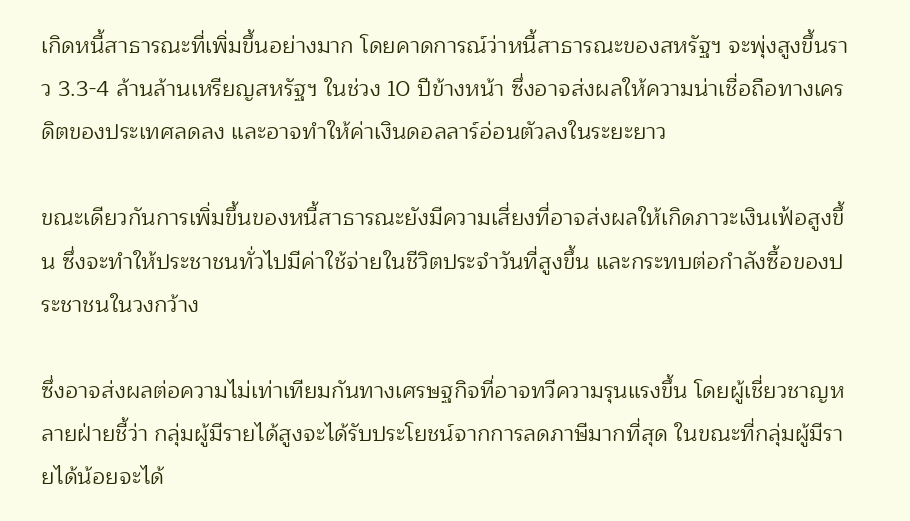เกิดหนี้สาธารณะที่เพิ่มขึ้นอย่างมาก โดยคาดการณ์ว่าหนี้สาธารณะของสหรัฐฯ จะพุ่งสูงขึ้นราว 3.3-4 ล้านล้านเหรียญสหรัฐฯ ในช่วง 10 ปีข้างหน้า ซึ่งอาจส่งผลให้ความน่าเชื่อถือทางเครดิตของประเทศลดลง และอาจทำให้ค่าเงินดอลลาร์อ่อนตัวลงในระยะยาว

ขณะเดียวกันการเพิ่มขึ้นของหนี้สาธารณะยังมีความเสี่ยงที่อาจส่งผลให้เกิดภาวะเงินเฟ้อสูงขึ้น ซึ่งจะทำให้ประชาชนทั่วไปมีค่าใช้จ่ายในชีวิตประจำวันที่สูงขึ้น และกระทบต่อกำลังซื้อของประชาชนในวงกว้าง

ซึ่งอาจส่งผลต่อความไม่เท่าเทียมกันทางเศรษฐกิจที่อาจทวีความรุนแรงขึ้น โดยผู้เชี่ยวชาญหลายฝ่ายชี้ว่า กลุ่มผู้มีรายได้สูงจะได้รับประโยชน์จากการลดภาษีมากที่สุด ในขณะที่กลุ่มผู้มีรายได้น้อยจะได้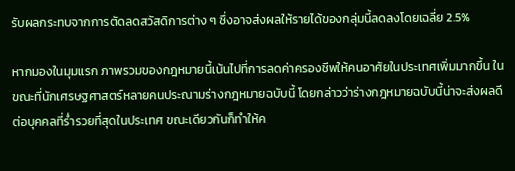รับผลกระทบจากการตัดลดสวัสดิการต่าง ๆ ซึ่งอาจส่งผลให้รายได้ของกลุ่มนี้ลดลงโดยเฉลี่ย 2.5%

หากมองในมุมแรก ภาพรวมของกฎหมายนี้เน้นไปที่การลดค่าครองชีพให้คนอาศัยในประเทศเพิ่มมากขึ้น ในขณะที่นักเศรษฐศาสตร์หลายคนประณามร่างกฎหมายฉบับนี้ โดยกล่าวว่าร่างกฎหมายฉบับนี้น่าจะส่งผลดีต่อบุคคลที่ร่ำรวยที่สุดในประเทศ ขณะเดียวกันก็ทำให้ค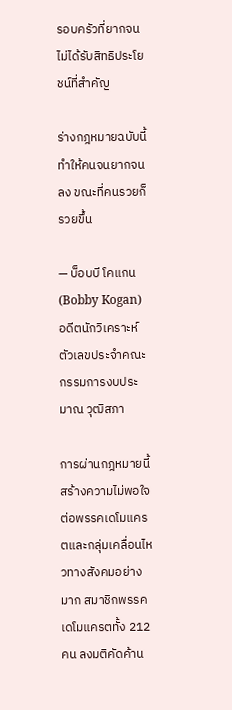รอบครัวที่ยากจนไม่ได้รับสิทธิประโยชน์ที่สำคัญ

ร่างกฎหมายฉบับนี้ทำให้คนจนยากจนลง ขณะที่คนรวยก็รวยขึ้น

— บ็อบบี โคแกน (Bobby Kogan) อดีตนักวิเคราะห์ตัวเลขประจำคณะกรรมการงบประมาณ วุฒิสภา

การผ่านกฎหมายนี้สร้างความไม่พอใจต่อพรรคเดโมแครตและกลุ่มเคลื่อนไหวทางสังคมอย่างมาก สมาชิกพรรคเดโมแครตทั้ง 212 คน ลงมติคัดค้าน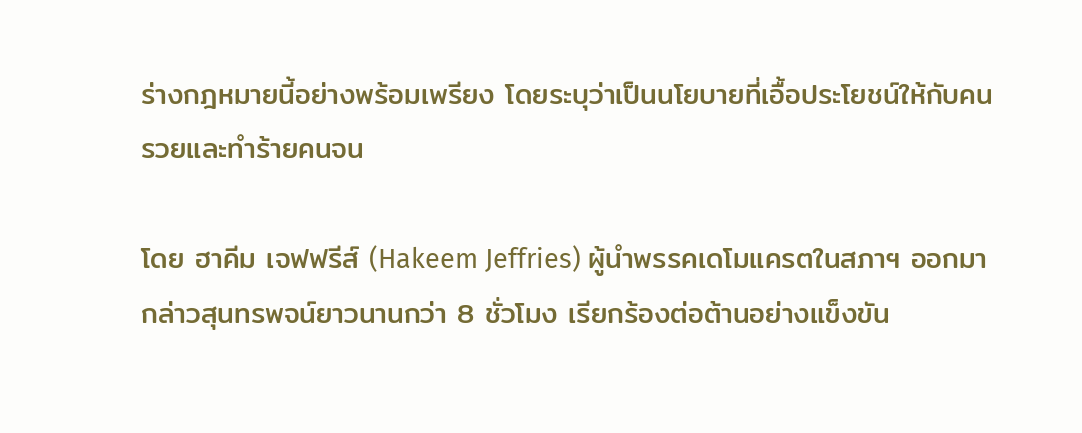ร่างกฎหมายนี้อย่างพร้อมเพรียง โดยระบุว่าเป็นนโยบายที่เอื้อประโยชน์ให้กับคนรวยและทำร้ายคนจน

โดย ฮาคีม เจฟฟรีส์ (Hakeem Jeffries) ผู้นำพรรคเดโมแครตในสภาฯ ออกมากล่าวสุนทรพจน์ยาวนานกว่า 8 ชั่วโมง เรียกร้องต่อต้านอย่างแข็งขัน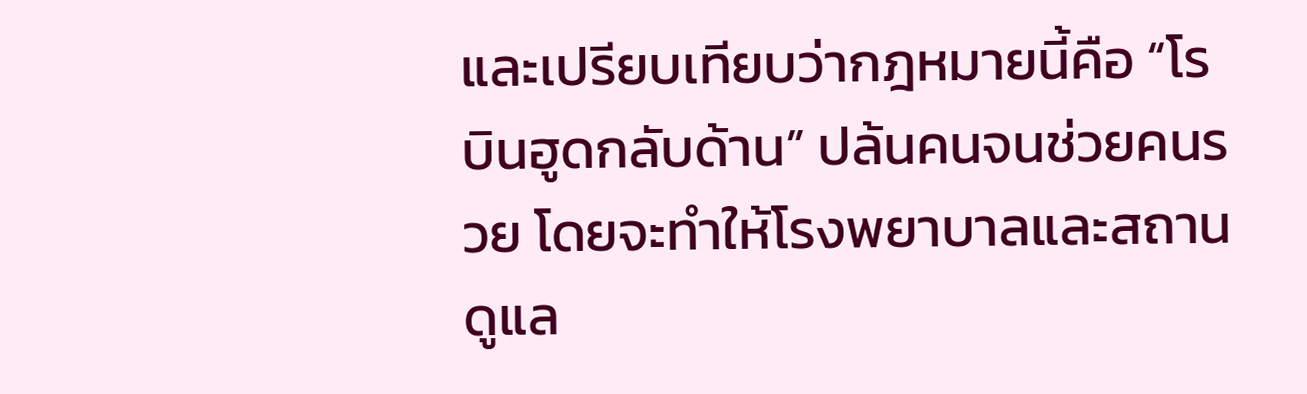และเปรียบเทียบว่ากฎหมายนี้คือ “โรบินฮูดกลับด้าน” ปล้นคนจนช่วยคนรวย โดยจะทำให้โรงพยาบาลและสถานดูแล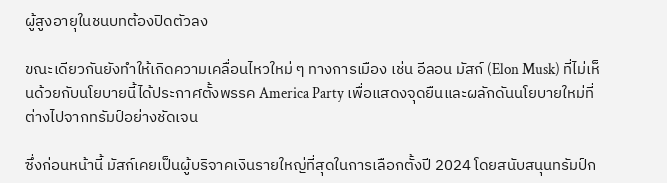ผู้สูงอายุในชนบทต้องปิดตัวลง

ขณะเดียวกันยังทำให้เกิดความเคลื่อนไหวใหม่ ๆ ทางการเมือง เช่น อีลอน มัสก์ (Elon Musk) ที่ไม่เห็นด้วยกับนโยบายนี้ได้ประกาศตั้งพรรค America Party เพื่อแสดงจุดยืนและผลักดันนโยบายใหม่ที่ต่างไปจากทรัมป์อย่างชัดเจน

ซึ่งก่อนหน้านี้ มัสก์เคยเป็นผู้บริจาคเงินรายใหญ่ที่สุดในการเลือกตั้งปี 2024 โดยสนับสนุนทรัมป์ก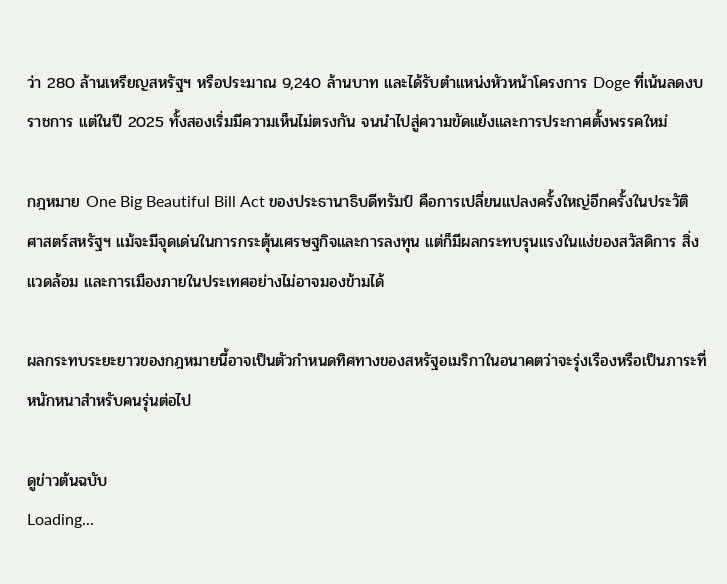ว่า 280 ล้านเหรียญสหรัฐฯ หรือประมาณ 9,240 ล้านบาท และได้รับตำแหน่งหัวหน้าโครงการ Doge ที่เน้นลดงบราชการ แต่ในปี 2025 ทั้งสองเริ่มมีความเห็นไม่ตรงกัน จนนำไปสู่ความขัดแย้งและการประกาศตั้งพรรคใหม่

กฎหมาย One Big Beautiful Bill Act ของประธานาธิบดีทรัมป์ คือการเปลี่ยนแปลงครั้งใหญ่อีกครั้งในประวัติศาสตร์สหรัฐฯ แม้จะมีจุดเด่นในการกระตุ้นเศรษฐกิจและการลงทุน แต่ก็มีผลกระทบรุนแรงในแง่ของสวัสดิการ สิ่งแวดล้อม และการเมืองภายในประเทศอย่างไม่อาจมองข้ามได้

ผลกระทบระยะยาวของกฎหมายนี้อาจเป็นตัวกำหนดทิศทางของสหรัฐอเมริกาในอนาคตว่าจะรุ่งเรืองหรือเป็นภาระที่หนักหนาสำหรับคนรุ่นต่อไป

ดูข่าวต้นฉบับ
Loading...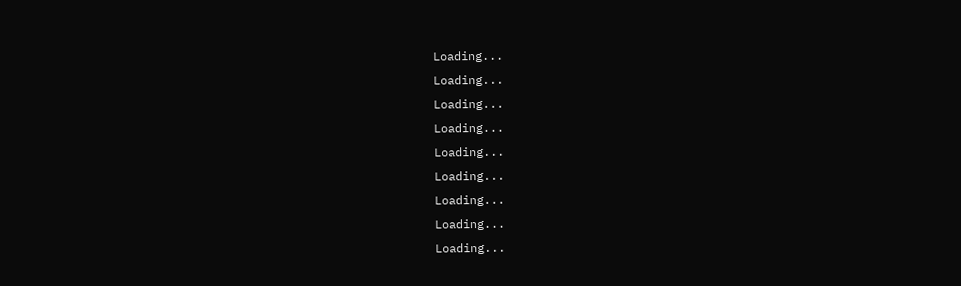Loading...
Loading...
Loading...
Loading...
Loading...
Loading...
Loading...
Loading...
Loading...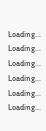Loading...
Loading...
Loading...
Loading...
Loading...
Loading...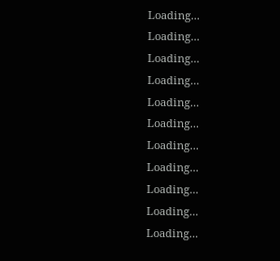Loading...
Loading...
Loading...
Loading...
Loading...
Loading...
Loading...
Loading...
Loading...
Loading...
Loading...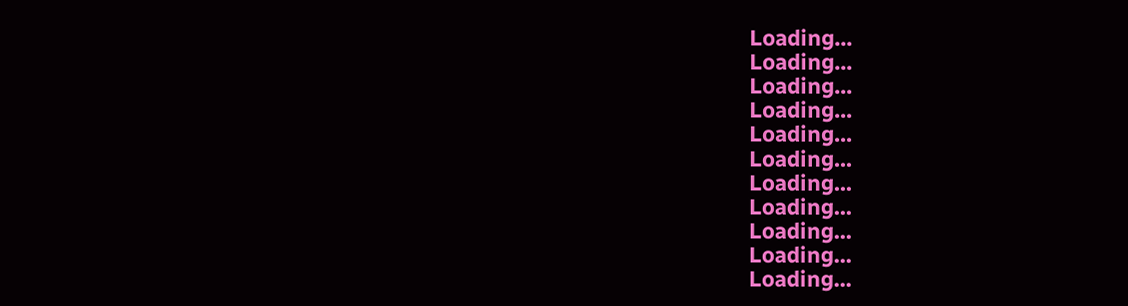Loading...
Loading...
Loading...
Loading...
Loading...
Loading...
Loading...
Loading...
Loading...
Loading...
Loading...